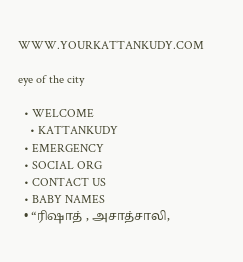WWW.YOURKATTANKUDY.COM

eye of the city

  • WELCOME
    • KATTANKUDY
  • EMERGENCY
  • SOCIAL ORG
  • CONTACT US
  • BABY NAMES
  • “ரிஷாத் , அசாத்சாலி,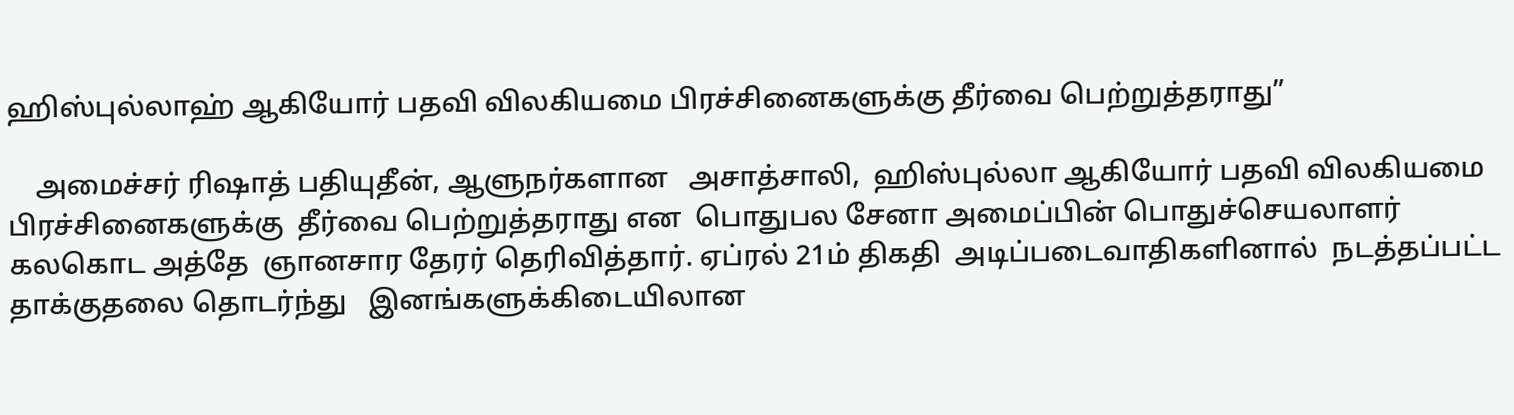ஹிஸ்புல்லாஹ் ஆகியோர் பதவி விலகியமை பிரச்சினைகளுக்கு தீர்வை பெற்றுத்தராது”

    அமைச்சர் ரிஷாத் பதியுதீன், ஆளுநர்களான   அசாத்சாலி,  ஹிஸ்புல்லா ஆகியோர் பதவி விலகியமை பிரச்சினைகளுக்கு  தீர்வை பெற்றுத்தராது என  பொதுபல சேனா அமைப்பின் பொதுச்செயலாளர்   கலகொட அத்தே  ஞானசார தேரர் தெரிவித்தார். ஏப்ரல் 21ம் திகதி  அடிப்படைவாதிகளினால்  நடத்தப்பட்ட  தாக்குதலை தொடர்ந்து   இனங்களுக்கிடையிலான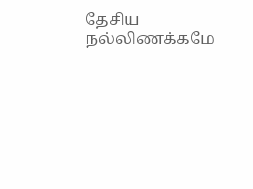தேசிய  நல்லிணக்கமே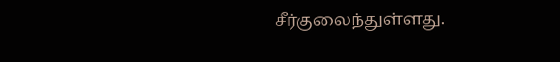சீர்குலைந்துள்ளது.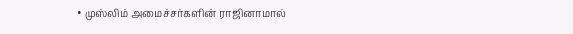• முஸ்லிம் அமைச்சர்களின் ராஜினாமால்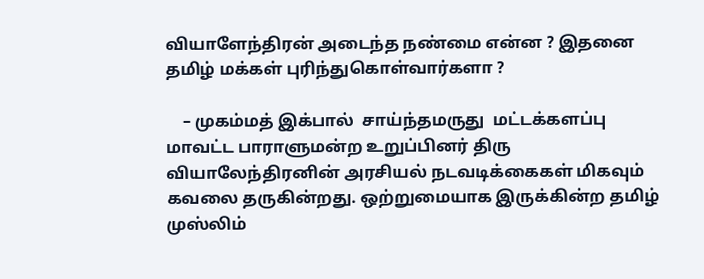வியாளேந்திரன் அடைந்த நண்மை என்ன ? இதனை தமிழ் மக்கள் புரிந்துகொள்வார்களா ?

    – முகம்மத் இக்பால்  சாய்ந்தமருது  மட்டக்களப்பு மாவட்ட பாராளுமன்ற உறுப்பினர் திரு வியாலேந்திரனின் அரசியல் நடவடிக்கைகள் மிகவும் கவலை தருகின்றது. ஒற்றுமையாக இருக்கின்ற தமிழ் முஸ்லிம்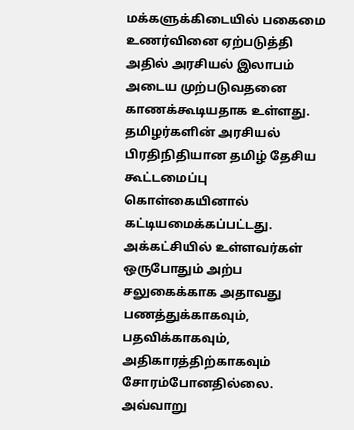மக்களுக்கிடையில் பகைமை உணர்வினை ஏற்படுத்தி அதில் அரசியல் இலாபம் அடைய முற்படுவதனை காணக்கூடியதாக உள்ளது.   தமிழர்களின் அரசியல் பிரதிநிதியான தமிழ் தேசிய கூட்டமைப்பு கொள்கையினால் கட்டியமைக்கப்பட்டது. அக்கட்சியில் உள்ளவர்கள் ஒருபோதும் அற்ப சலுகைக்காக அதாவது பணத்துக்காகவும், பதவிக்காகவும், அதிகாரத்திற்காகவும் சோரம்போனதில்லை. அவ்வாறு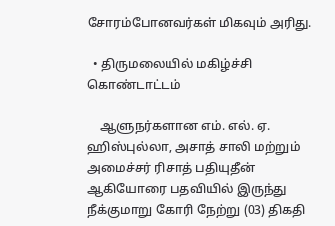சோரம்போனவர்கள் மிகவும் அரிது.

  • திருமலையில் மகிழ்ச்சி கொண்டாட்டம்

    ஆளுநர்களான எம். எல். ஏ. ஹிஸ்புல்லா, அசாத் சாலி மற்றும் அமைச்சர் ரிசாத் பதியுதீன் ஆகியோரை பதவியில் இருந்து நீக்குமாறு கோரி நேற்று (03) திகதி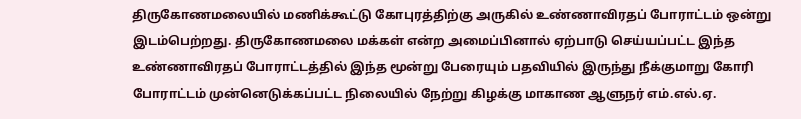திருகோணமலையில் மணிக்கூட்டு கோபுரத்திற்கு அருகில் உண்ணாவிரதப் போராட்டம் ஒன்று இடம்பெற்றது. திருகோணமலை மக்கள் என்ற அமைப்பினால் ஏற்பாடு செய்யப்பட்ட இந்த உண்ணாவிரதப் போராட்டத்தில் இந்த மூன்று பேரையும் பதவியில் இருந்து நீக்குமாறு கோரி போராட்டம் முன்னெடுக்கப்பட்ட நிலையில் நேற்று கிழக்கு மாகாண ஆளுநர் எம்.எல்.ஏ.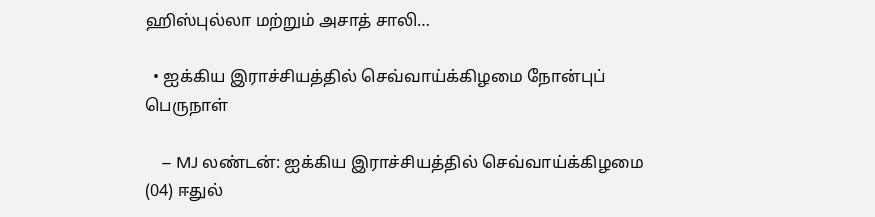ஹிஸ்புல்லா மற்றும் அசாத் சாலி…

  • ஐக்கிய இராச்சியத்தில் செவ்வாய்க்கிழமை நோன்புப் பெருநாள்

    – MJ லண்டன்: ஐக்கிய இராச்சியத்தில் செவ்வாய்க்கிழமை (04) ஈதுல்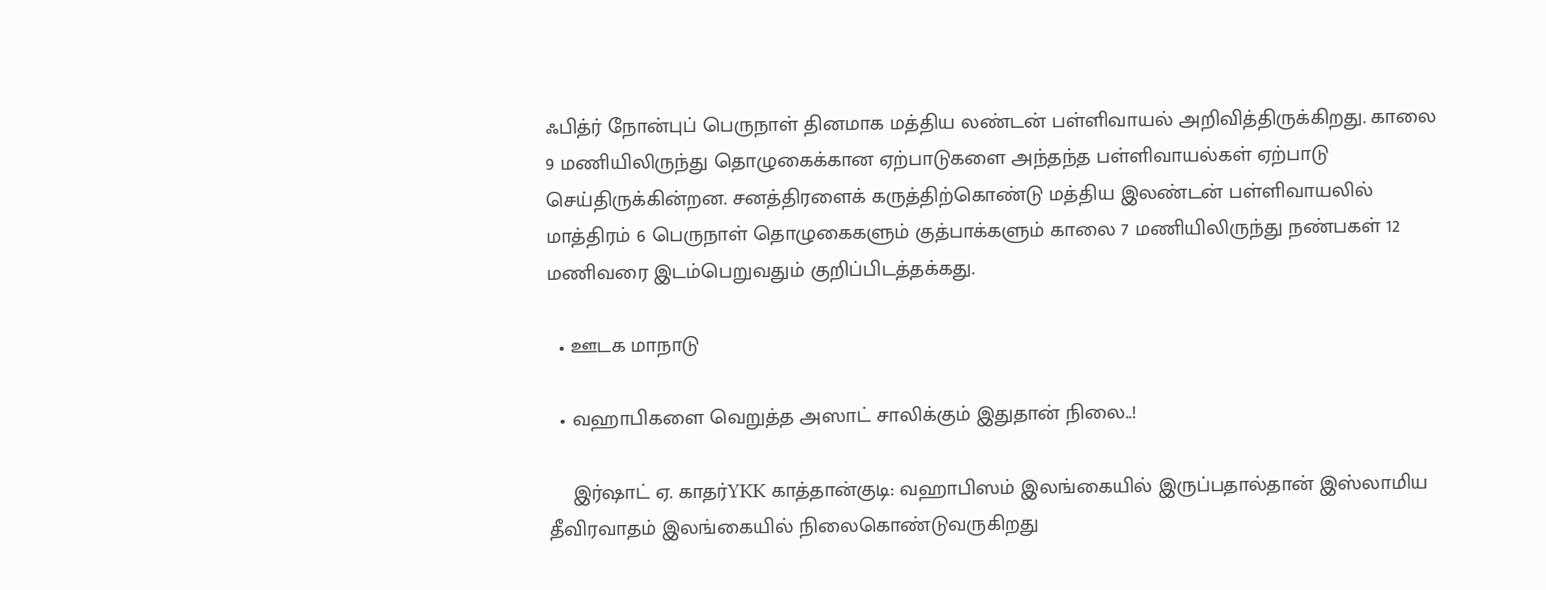ஃபித்ர் நோன்புப் பெருநாள் தினமாக மத்திய லண்டன் பள்ளிவாயல் அறிவித்திருக்கிறது. காலை 9 மணியிலிருந்து தொழுகைக்கான ஏற்பாடுகளை அந்தந்த பள்ளிவாயல்கள் ஏற்பாடு செய்திருக்கின்றன. சனத்திரளைக் கருத்திற்கொண்டு மத்திய இலண்டன் பள்ளிவாயலில் மாத்திரம் 6 பெருநாள் தொழுகைகளும் குத்பாக்களும் காலை 7 மணியிலிருந்து நண்பகள் 12 மணிவரை இடம்பெறுவதும் குறிப்பிடத்தக்கது.

  • ஊடக மாநாடு

  • வஹாபிகளை வெறுத்த அஸாட் சாலிக்கும் இதுதான் நிலை..!

    இர்ஷாட் ஏ. காதர்YKK காத்தான்குடி: வஹாபிஸம் இலங்கையில் இருப்பதால்தான் இஸ்லாமிய தீவிரவாதம் இலங்கையில் நிலைகொண்டுவருகிறது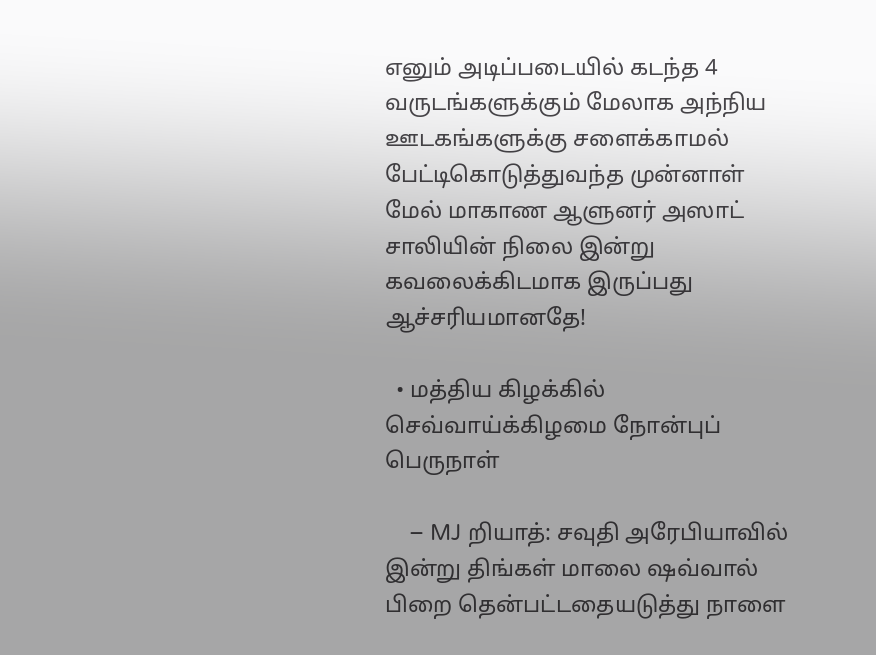எனும் அடிப்படையில் கடந்த 4 வருடங்களுக்கும் மேலாக அந்நிய ஊடகங்களுக்கு சளைக்காமல் பேட்டிகொடுத்துவந்த முன்னாள் மேல் மாகாண ஆளுனர் அஸாட் சாலியின் நிலை இன்று கவலைக்கிடமாக இருப்பது ஆச்சரியமானதே!

  • மத்திய கிழக்கில் செவ்வாய்க்கிழமை நோன்புப் பெருநாள்

    – MJ றியாத்: சவுதி அரேபியாவில் இன்று திங்கள் மாலை ஷவ்வால் பிறை தென்பட்டதையடுத்து நாளை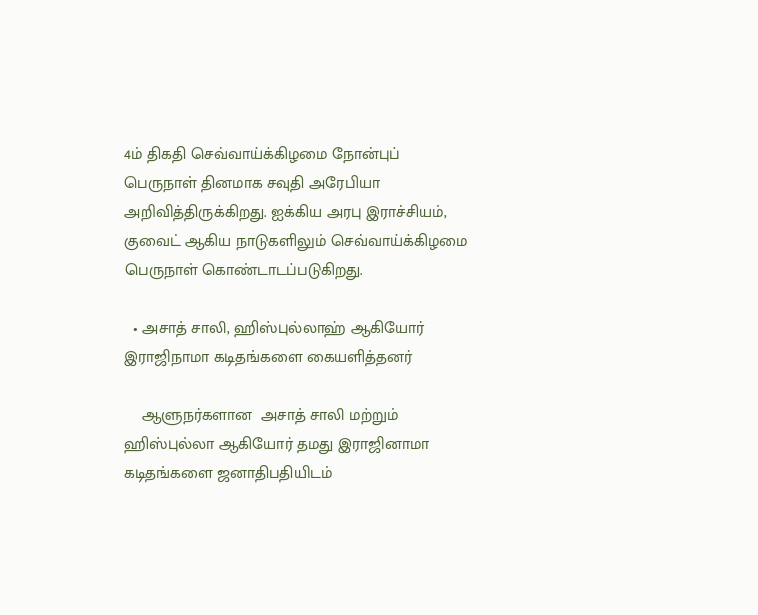4ம் திகதி செவ்வாய்க்கிழமை நோன்புப் பெருநாள் தினமாக சவுதி அரேபியா அறிவித்திருக்கிறது. ஐக்கிய அரபு இராச்சியம், குவைட் ஆகிய நாடுகளிலும் செவ்வாய்க்கிழமை பெருநாள் கொண்டாடப்படுகிறது.

  • அசாத் சாலி, ஹிஸ்புல்லாஹ் ஆகியோர் இராஜிநாமா கடிதங்களை கையளித்தனர்

    ஆளுநர்களான  அசாத் சாலி மற்றும் ஹிஸ்புல்லா ஆகியோர் தமது இராஜினாமா கடிதங்களை ஜனாதிபதியிடம்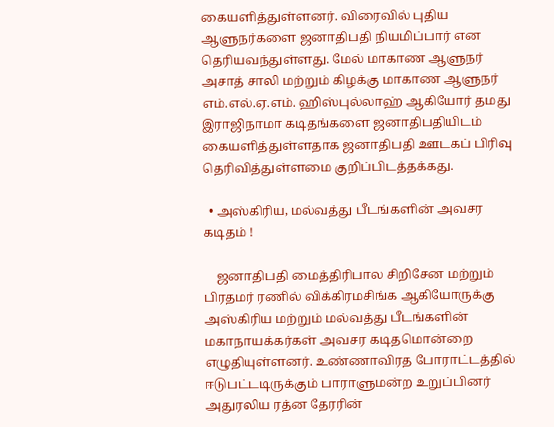கையளித்துள்ளனர். விரைவில் புதிய ஆளுநர்களை ஜனாதிபதி நியமிப்பார் என தெரியவந்துள்ளது. மேல் மாகாண ஆளுநர் அசாத் சாலி மற்றும் கிழக்கு மாகாண ஆளுநர் எம்.எல்.ஏ.எம். ஹிஸ்புல்லாஹ் ஆகியோர் தமது இராஜிநாமா கடிதங்களை ஜனாதிபதியிடம் கையளித்துள்ளதாக ஜனாதிபதி ஊடகப் பிரிவு தெரிவித்துள்ளமை குறிப்பிடத்தக்கது.

  • அஸ்கிரிய, மல்வத்து பீடங்களின் அவசர கடிதம் !

    ஜனாதிபதி மைத்திரிபால சிறிசேன மற்றும் பிரதமர் ரணில் விக்கிரமசிங்க ஆகியோருக்கு அஸ்கிரிய மற்றும் மல்வத்து பீடங்களின் மகாநாயக்கர்கள் அவசர கடிதமொன்றை எழுதியுள்ளனர். உண்ணாவிரத போராட்டத்தில் ஈடுபட்டடிருக்கும் பாராளுமன்ற உறுப்பினர் அதுரலிய ரத்ன தேரரின்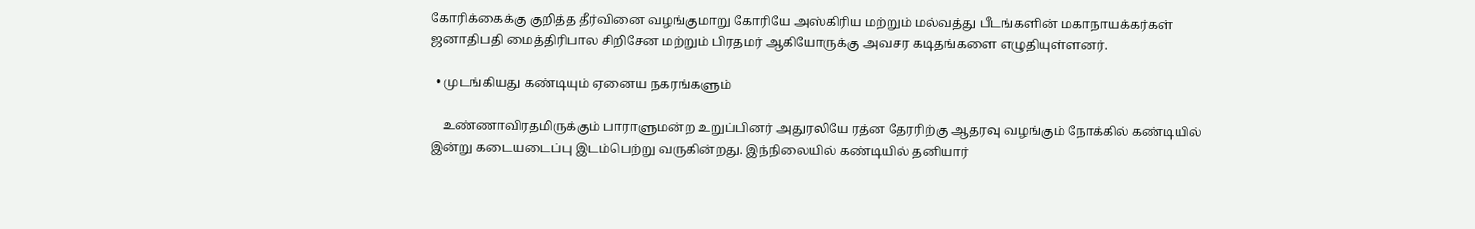கோரிக்கைக்கு குறித்த தீர்வினை வழங்குமாறு கோரியே அஸ்கிரிய மற்றும் மல்வத்து பீடங்களின் மகாநாயக்கர்கள் ஜனாதிபதி மைத்திரிபால சிறிசேன மற்றும் பிரதமர் ஆகியோருக்கு அவசர கடிதங்களை எழுதியுள்ளனர்.

  • முடங்கியது கண்டியும் ஏனைய நகரங்களும்

    உண்ணாவிரதமிருக்கும் பாராளுமன்ற உறுப்பினர் அதுரலியே ரத்ன தேரரிற்கு ஆதரவு வழங்கும் நோக்கில் கண்டியில் இன்று கடையடைப்பு இடம்பெற்று வருகின்றது. இந்நிலையில் கண்டியில் தனியார்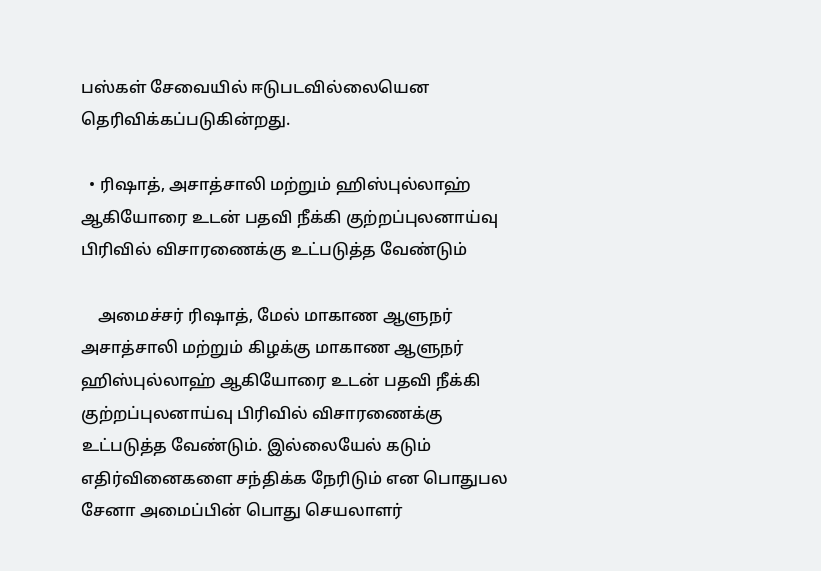பஸ்கள் சேவையில் ஈடுபடவில்லையென தெரிவிக்கப்படுகின்றது.

  • ரிஷாத், அசாத்சாலி மற்றும் ஹிஸ்புல்லாஹ் ஆகியோரை உடன் பதவி நீக்கி குற்றப்புலனாய்வு பிரிவில் விசாரணைக்கு உட்படுத்த வேண்டும்

    அமைச்சர் ரிஷாத், மேல் மாகாண ஆளுநர் அசாத்சாலி மற்றும் கிழக்கு மாகாண ஆளுநர் ஹிஸ்புல்லாஹ் ஆகியோரை உடன் பதவி நீக்கி  குற்றப்புலனாய்வு பிரிவில் விசாரணைக்கு உட்படுத்த வேண்டும். இல்லையேல் கடும் எதிர்வினைகளை சந்திக்க நேரிடும் என பொதுபல சேனா அமைப்பின் பொது செயலாளர்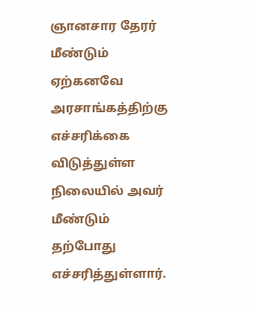ஞானசார தேரர் மீண்டும் ஏற்கனவே அரசாங்கத்திற்கு எச்சரிக்கை விடுத்துள்ள நிலையில் அவர் மீண்டும் தற்போது எச்சரித்துள்ளார்.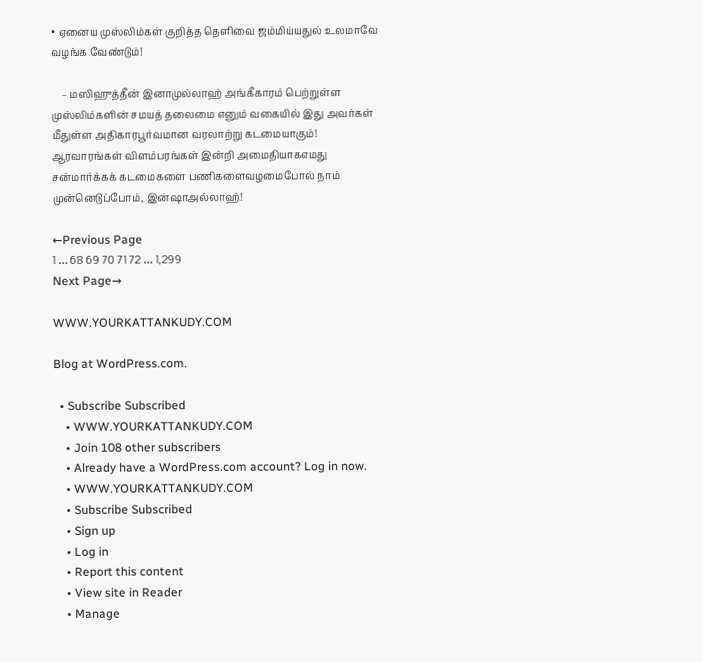• ஏனைய முஸ்லிம்கள் குறித்த தெளிவை ஜம்மிய்யதுல் உலமாவே வழங்க வேண்டும்!

    – மஸிஹுத்தீன் இனாமுல்லாஹ் அங்கீகாரம் பெற்றுள்ள முஸ்லிம்களின் சமயத் தலைமை எனும் வகையில் இது அவர்கள் மீதுள்ள அதிகாரபூர்வமான வரலாற்று கடமையாகும்! ஆரவாரங்கள் விளம்பரங்கள் இன்றி அமைதியாகஎமது சன்மார்க்கக் கடமைகளை பணிகளைவழமைபோல் நாம் முன்னெடுப்போம், இன்ஷாஅல்லாஹ்!

←Previous Page
1 … 68 69 70 71 72 … 1,299
Next Page→

WWW.YOURKATTANKUDY.COM

Blog at WordPress.com.

  • Subscribe Subscribed
    • WWW.YOURKATTANKUDY.COM
    • Join 108 other subscribers
    • Already have a WordPress.com account? Log in now.
    • WWW.YOURKATTANKUDY.COM
    • Subscribe Subscribed
    • Sign up
    • Log in
    • Report this content
    • View site in Reader
    • Manage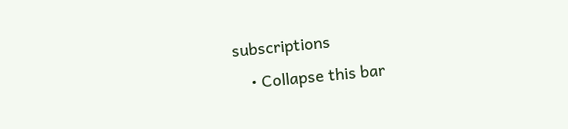subscriptions
    • Collapse this bar